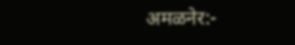अमळनेर:-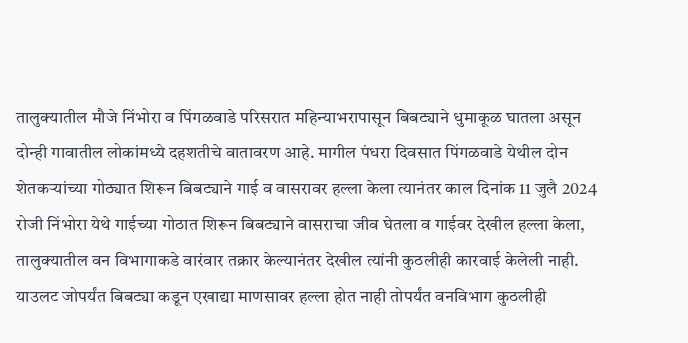तालुक्यातील मौजे निंभोरा व पिंगळवाडे परिसरात महिन्याभरापासून बिबट्याने धुमाकूळ घातला असून दोन्ही गावातील लोकांमध्ये दहशतीचे वातावरण आहे. मागील पंधरा दिवसात पिंगळवाडे येथील दोन शेतकऱ्यांच्या गोठ्यात शिरून बिबट्याने गाई व वासरावर हल्ला केला त्यानंतर काल दिनांक 11 जुलै 2024 रोजी निंभोरा येथे गाईच्या गोठात शिरून बिबट्याने वासराचा जीव घेतला व गाईवर देखील हल्ला केला, तालुक्यातील वन विभागाकडे वारंवार तक्रार केल्यानंतर देखील त्यांनी कुठलीही कारवाई केलेली नाही.
याउलट जोपर्यंत बिबट्या कडून एखाद्या माणसावर हल्ला होत नाही तोपर्यंत वनविभाग कुठलीही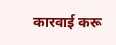कारवाई करू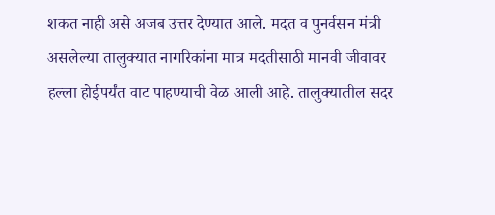शकत नाही असे अजब उत्तर देण्यात आले. मदत व पुनर्वसन मंत्री असलेल्या तालुक्यात नागरिकांना मात्र मदतीसाठी मानवी जीवावर हल्ला होईपर्यंत वाट पाहण्याची वेळ आली आहे. तालुक्यातील सदर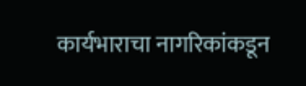कार्यभाराचा नागरिकांकडून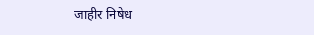जाहीर निषेध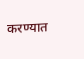करण्यात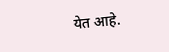येत आहे.